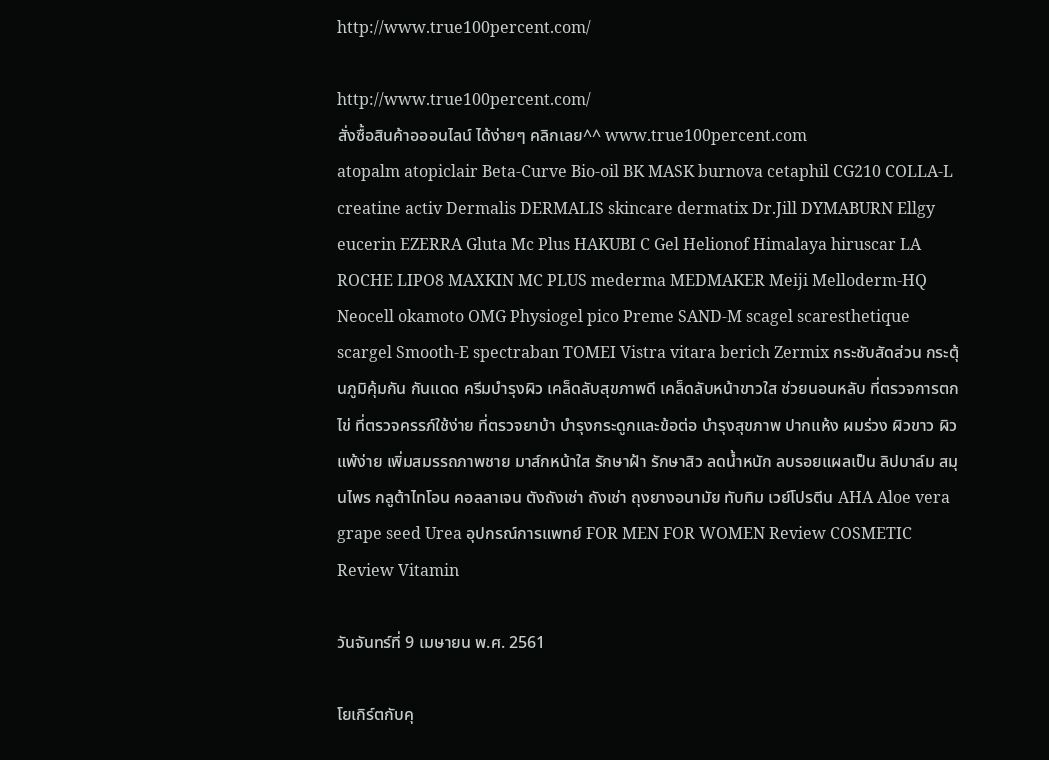http://www.true100percent.com/

http://www.true100percent.com/
สั่งซื้อสินค้าอออนไลน์ ได้ง่ายๆ คลิกเลย^^ www.true100percent.com
atopalm atopiclair Beta-Curve Bio-oil BK MASK burnova cetaphil CG210 COLLA-L creatine activ Dermalis DERMALIS skincare dermatix Dr.Jill DYMABURN Ellgy eucerin EZERRA Gluta Mc Plus HAKUBI C Gel Helionof Himalaya hiruscar LA ROCHE LIPO8 MAXKIN MC PLUS mederma MEDMAKER Meiji Melloderm-HQ Neocell okamoto OMG Physiogel pico Preme SAND-M scagel scaresthetique scargel Smooth-E spectraban TOMEI Vistra vitara berich Zermix กระชับสัดส่วน กระตุ้นภูมิคุ้มกัน กันแดด ครีมบำรุงผิว เคล็ดลับสุขภาพดี เคล็ดลับหน้าขาวใส ช่วยนอนหลับ ที่ตรวจการตกไข่ ที่ตรวจครรภ์ใช้ง่าย ที่ตรวจยาบ้า บำรุงกระดูกและข้อต่อ บำรุงสุขภาพ ปากแห้ง ผมร่วง ผิวขาว ผิวแพ้ง่าย เพิ่มสมรรถภาพชาย มาส์กหน้าใส รักษาฝ้า รักษาสิว ลดน้ำหนัก ลบรอยแผลเป็น ลิปบาล์ม สมุนไพร กลูต้าไทโอน คอลลาเจน ตังถังเช่า ถังเช่า ถุงยางอนามัย ทับทิม เวย์โปรตีน AHA Aloe vera grape seed Urea อุปกรณ์การแพทย์ FOR MEN FOR WOMEN Review COSMETIC Review Vitamin

วันจันทร์ที่ 9 เมษายน พ.ศ. 2561

โยเกิร์ตกับคุ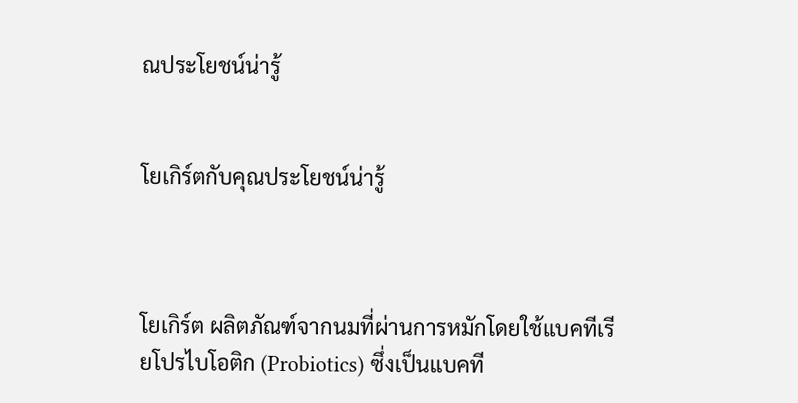ณประโยชน์น่ารู้


โยเกิร์ตกับคุณประโยชน์น่ารู้



โยเกิร์ต ผลิตภัณฑ์จากนมที่ผ่านการหมักโดยใช้แบคทีเรียโปรไบโอติก (Probiotics) ซึ่งเป็นแบคที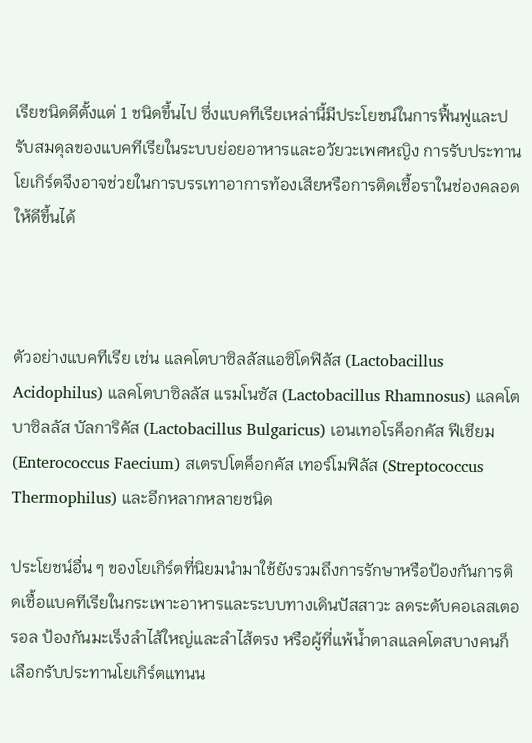เรียชนิดดีตั้งแต่ 1 ชนิดขึ้นไป ซึ่งแบคทีเรียเหล่านี้มีประโยชน์ในการฟื้นฟูและปรับสมดุลของแบคทีเรียในระบบย่อยอาหารและอวัยวะเพศหญิง การรับประทานโยเกิร์ตจึงอาจช่วยในการบรรเทาอาการท้องเสียหรือการติดเชื้อราในช่องคลอดให้ดีขึ้นได้



ตัวอย่างแบคทีเรีย เช่น แลคโตบาซิลลัสแอซิโดฟิลัส (Lactobacillus Acidophilus) แลคโตบาซิลลัส แรมโนซัส (Lactobacillus Rhamnosus) แลคโตบาซิลลัส บัลการิคัส (Lactobacillus Bulgaricus) เอนเทอโรค็อกคัส ฟีเชียม (Enterococcus Faecium) สเตรปโตค็อกคัส เทอร์โมฟิลัส (Streptococcus Thermophilus) และอีกหลากหลายชนิด

ประโยชน์อื่น ๆ ของโยเกิร์ตที่นิยมนำมาใช้ยังรวมถึงการรักษาหรือป้องกันการติดเชื้อแบคทีเรียในกระเพาะอาหารและระบบทางเดินปัสสาวะ ลดระดับคอเลสเตอรอล ป้องกันมะเร็งลำไส้ใหญ่และลำไส้ตรง หรือผู้ที่แพ้น้ำตาลแลคโตสบางคนก็เลือกรับประทานโยเกิร์ตแทนน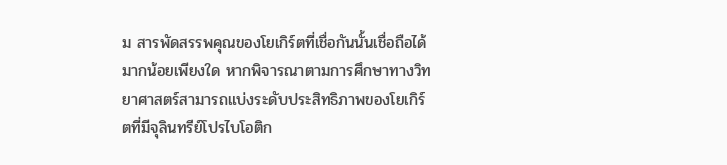ม สารพัดสรรพคุณของโยเกิร์ตที่เชื่อกันนั้นเชื่อถือได้มากน้อยเพียงใด หากพิจารณาตามการศึกษาทางวิทยาศาสตร์สามารถแบ่งระดับประสิทธิภาพของโยเกิร์ตที่มีจุลินทรีย์โปรไบโอติก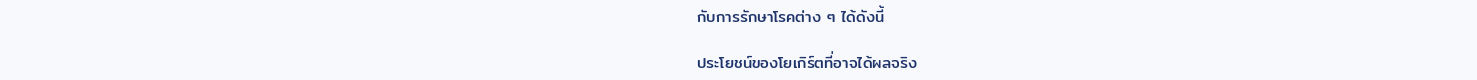กับการรักษาโรคต่าง ๆ ได้ดังนี้

ประโยชน์ของโยเกิร์ตที่อาจได้ผลจริง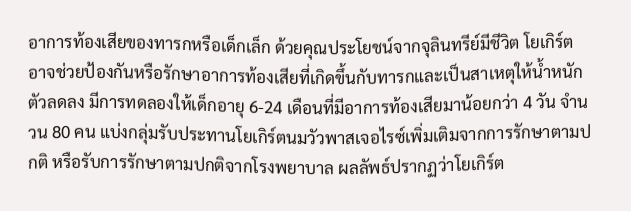อาการท้องเสียของทารกหรือเด็กเล็ก ด้วยคุณประโยชน์จากจุลินทรีย์มีชีวิต โยเกิร์ตอาจช่วยป้องกันหรือรักษาอาการท้องเสียที่เกิดขึ้นกับทารกและเป็นสาเหตุให้น้ำหนักตัวลดลง มีการทดลองให้เด็กอายุ 6-24 เดือนที่มีอาการท้องเสียมาน้อยกว่า 4 วัน จำนวน 80 คน แบ่งกลุ่มรับประทานโยเกิร์ตนมวัวพาสเจอไรซ์เพิ่มเติมจากการรักษาตามปกติ หรือรับการรักษาตามปกติจากโรงพยาบาล ผลลัพธ์ปรากฏว่าโยเกิร์ต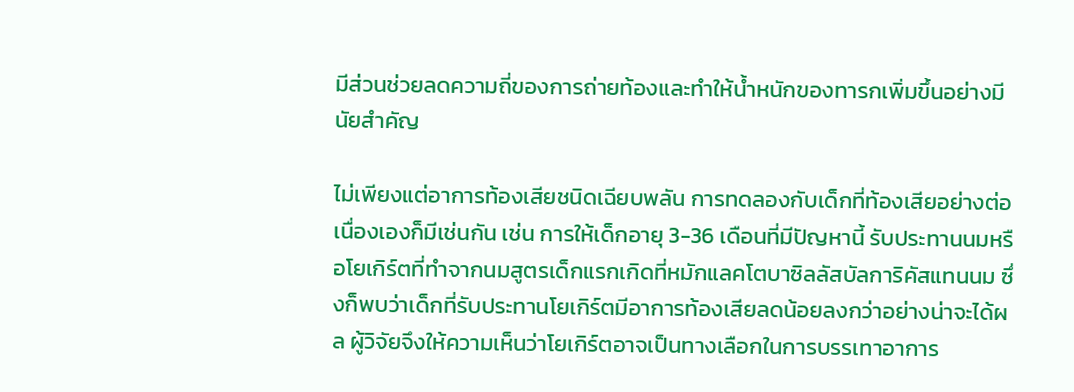มีส่วนช่วยลดความถี่ของการถ่ายท้องและทำให้น้ำหนักของทารกเพิ่มขึ้นอย่างมีนัยสำคัญ

ไม่เพียงแต่อาการท้องเสียชนิดเฉียบพลัน การทดลองกับเด็กที่ท้องเสียอย่างต่อเนื่องเองก็มีเช่นกัน เช่น การให้เด็กอายุ 3-36 เดือนที่มีปัญหานี้ รับประทานนมหรือโยเกิร์ตที่ทำจากนมสูตรเด็กแรกเกิดที่หมักแลคโตบาซิลลัสบัลการิคัสแทนนม ซึ่งก็พบว่าเด็กที่รับประทานโยเกิร์ตมีอาการท้องเสียลดน้อยลงกว่าอย่างน่าจะได้ผล ผู้วิจัยจึงให้ความเห็นว่าโยเกิร์ตอาจเป็นทางเลือกในการบรรเทาอาการ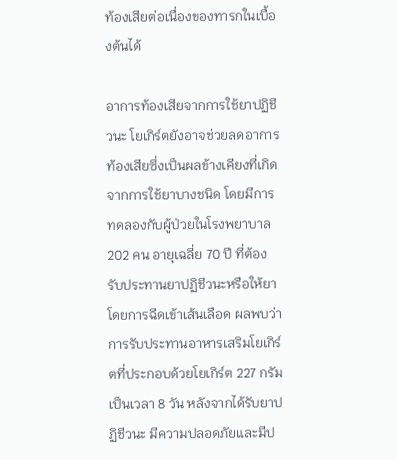ท้องเสียต่อเนื่องของทารกในเบื้องต้นได้

อาการท้องเสียจากการใช้ยาปฏิชีวนะ โยเกิร์ตยังอาจช่วยลดอาการท้องเสียซึ่งเป็นผลข้างเคียงที่เกิดจากการใช้ยาบางชนิด โดยมีการทดลองกับผู้ป่วยในโรงพยาบาล 202 คน อายุเฉลี่ย 70 ปี ที่ต้องรับประทานยาปฏิชีวนะหรือให้ยาโดยการฉีดเข้าเส้นเลือด ผลพบว่าการรับประทานอาหารเสริมโยเกิร์ตที่ประกอบด้วยโยเกิร์ต 227 กรัม เป็นเวลา 8 วัน หลังจากได้รับยาปฏิชีวนะ มีความปลอดภัยและมีป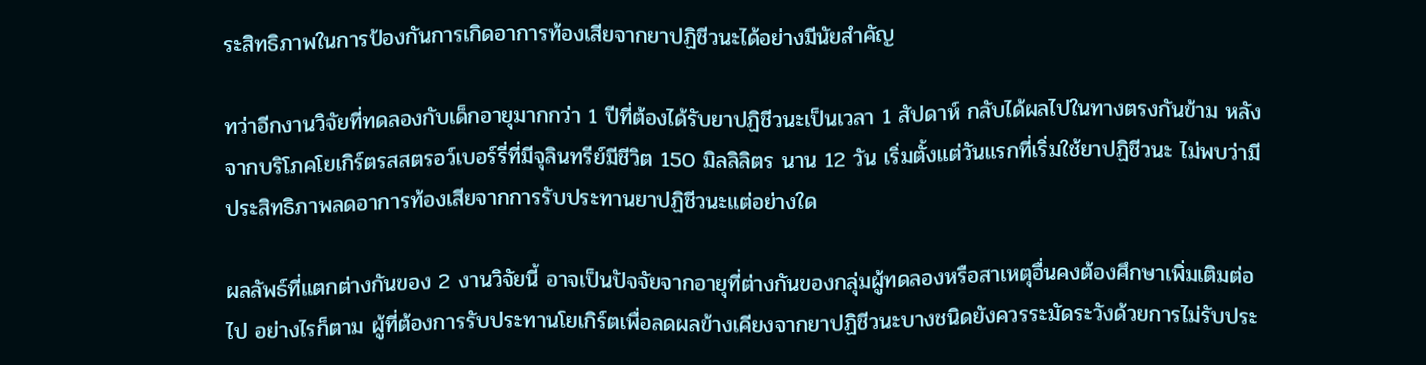ระสิทธิภาพในการป้องกันการเกิดอาการท้องเสียจากยาปฏิชีวนะได้อย่างมีนัยสำคัญ

ทว่าอีกงานวิจัยที่ทดลองกับเด็กอายุมากกว่า 1 ปีที่ต้องได้รับยาปฏิชีวนะเป็นเวลา 1 สัปดาห์ กลับได้ผลไปในทางตรงกันข้าม หลังจากบริโภคโยเกิร์ตรสสตรอว์เบอร์รี่ที่มีจุลินทรีย์มีชีวิต 150 มิลลิลิตร นาน 12 วัน เริ่มตั้งแต่วันแรกที่เริ่มใช้ยาปฏิชีวนะ ไม่พบว่ามีประสิทธิภาพลดอาการท้องเสียจากการรับประทานยาปฏิชีวนะแต่อย่างใด

ผลลัพธ์ที่แตกต่างกันของ 2 งานวิจัยนี้ อาจเป็นปัจจัยจากอายุที่ต่างกันของกลุ่มผู้ทดลองหรือสาเหตุอื่นคงต้องศึกษาเพิ่มเติมต่อไป อย่างไรก็ตาม ผู้ที่ต้องการรับประทานโยเกิร์ตเพื่อลดผลข้างเคียงจากยาปฏิชีวนะบางชนิดยังควรระมัดระวังด้วยการไม่รับประ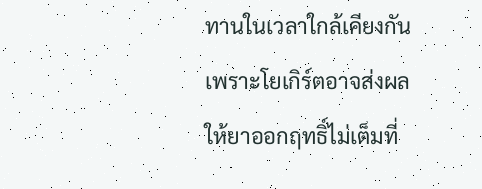ทานในเวลาใกล้เคียงกัน เพราะโยเกิร์ตอาจส่งผลให้ยาออกฤทธิ์ไม่เต็มที่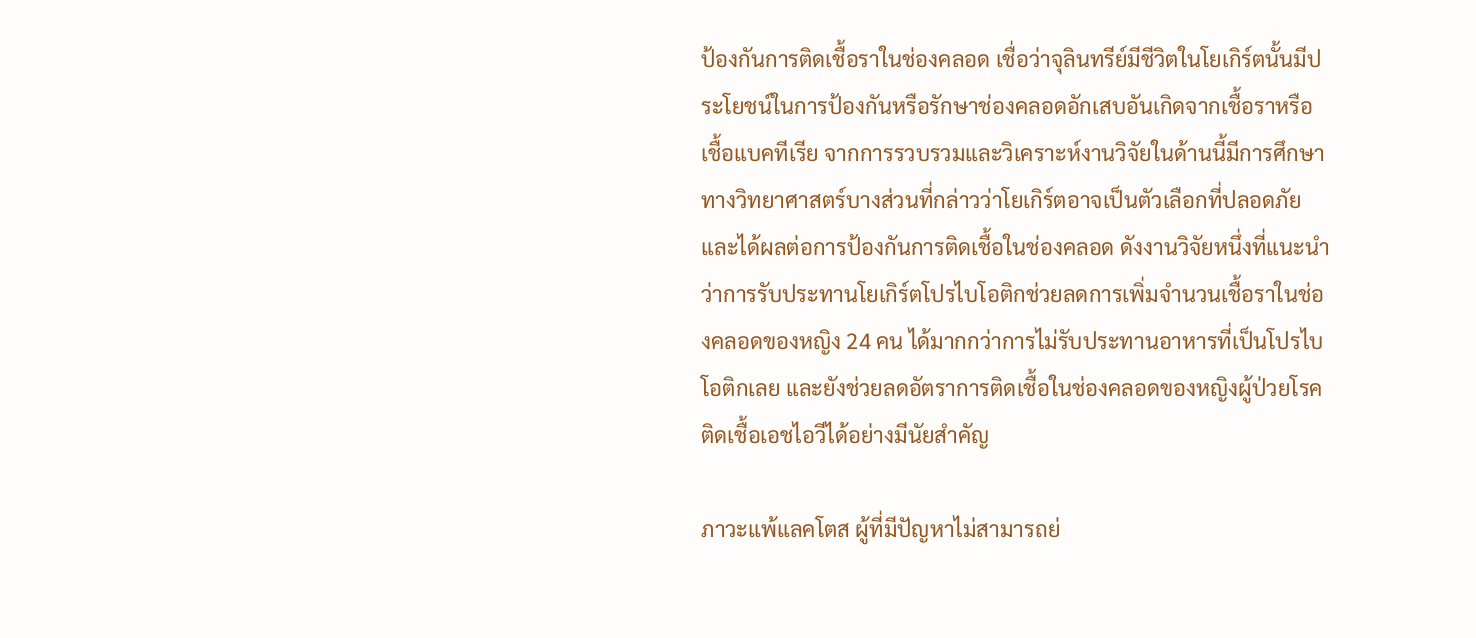ป้องกันการติดเชื้อราในช่องคลอด เชื่อว่าจุลินทรีย์มีชีวิตในโยเกิร์ตนั้นมีประโยชน์ในการป้องกันหรือรักษาช่องคลอดอักเสบอันเกิดจากเชื้อราหรือเชื้อแบคทีเรีย จากการรวบรวมและวิเคราะห์งานวิจัยในด้านนี้มีการศึกษาทางวิทยาศาสตร์บางส่วนที่กล่าวว่าโยเกิร์ตอาจเป็นตัวเลือกที่ปลอดภัยและได้ผลต่อการป้องกันการติดเชื้อในช่องคลอด ดังงานวิจัยหนึ่งที่แนะนำว่าการรับประทานโยเกิร์ตโปรไบโอติกช่วยลดการเพิ่มจำนวนเชื้อราในช่องคลอดของหญิง 24 คน ได้มากกว่าการไม่รับประทานอาหารที่เป็นโปรไบโอติกเลย และยังช่วยลดอัตราการติดเชื้อในช่องคลอดของหญิงผู้ป่วยโรคติดเชื้อเอชไอวีได้อย่างมีนัยสำคัญ

ภาวะแพ้แลคโตส ผู้ที่มีปัญหาไม่สามารถย่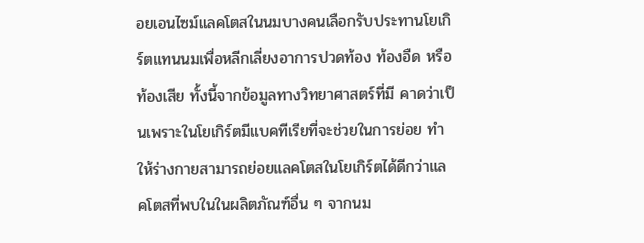อยเอนไซม์แลคโตสในนมบางคนเลือกรับประทานโยเกิร์ตแทนนมเพื่อหลีกเลี่ยงอาการปวดท้อง ท้องอืด หรือท้องเสีย ทั้งนี้จากข้อมูลทางวิทยาศาสตร์ที่มี คาดว่าเป็นเพราะในโยเกิร์ตมีแบคทีเรียที่จะช่วยในการย่อย ทำให้ร่างกายสามารถย่อยแลคโตสในโยเกิร์ตได้ดีกว่าแลคโตสที่พบในในผลิตภัณฑ์อื่น ๆ จากนม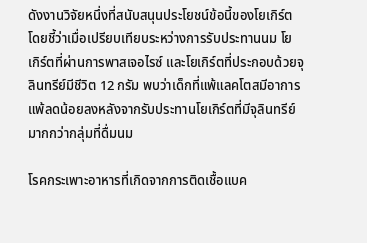ดังงานวิจัยหนึ่งที่สนับสนุนประโยชน์ข้อนี้ของโยเกิร์ต โดยชี้ว่าเมื่อเปรียบเทียบระหว่างการรับประทานนม โยเกิร์ตที่ผ่านการพาสเจอไรซ์ และโยเกิร์ตที่ประกอบด้วยจุลินทรีย์มีชีวิต 12 กรัม พบว่าเด็กที่แพ้แลคโตสมีอาการแพ้ลดน้อยลงหลังจากรับประทานโยเกิร์ตที่มีจุลินทรีย์มากกว่ากลุ่มที่ดื่มนม

โรคกระเพาะอาหารที่เกิดจากการติดเชื้อแบค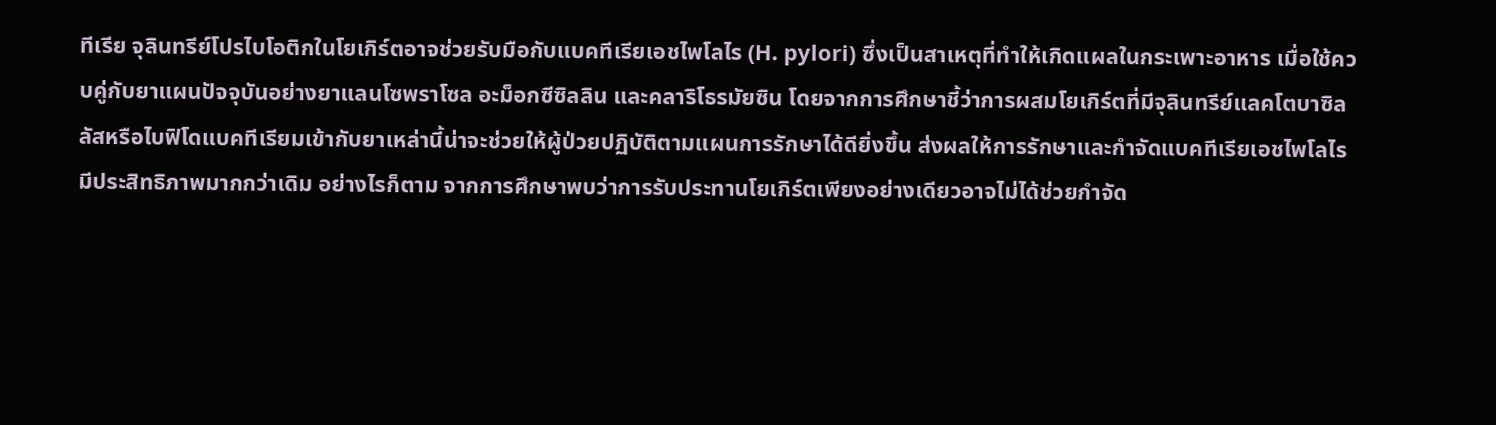ทีเรีย จุลินทรีย์โปรไบโอติกในโยเกิร์ตอาจช่วยรับมือกับแบคทีเรียเอชไพโลไร (H. pylori) ซึ่งเป็นสาเหตุที่ทำให้เกิดแผลในกระเพาะอาหาร เมื่อใช้ควบคู่กับยาแผนปัจจุบันอย่างยาแลนโซพราโซล อะม็อกซีซิลลิน และคลาริโธรมัยซิน โดยจากการศึกษาชี้ว่าการผสมโยเกิร์ตที่มีจุลินทรีย์แลคโตบาซิลลัสหรือไบฟิโดแบคทีเรียมเข้ากับยาเหล่านี้น่าจะช่วยให้ผู้ป่วยปฏิบัติตามแผนการรักษาได้ดียิ่งขึ้น ส่งผลให้การรักษาและกำจัดแบคทีเรียเอชไพโลไรมีประสิทธิภาพมากกว่าเดิม อย่างไรก็ตาม จากการศึกษาพบว่าการรับประทานโยเกิร์ตเพียงอย่างเดียวอาจไม่ได้ช่วยกำจัด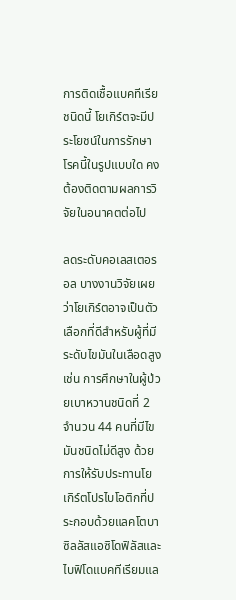การติดเชื้อแบคทีเรียชนิดนี้ โยเกิร์ตจะมีประโยชน์ในการรักษาโรคนี้ในรูปแบบใด คงต้องติดตามผลการวิจัยในอนาคตต่อไป

ลดระดับคอเลสเตอรอล บางงานวิจัยเผยว่าโยเกิร์ตอาจเป็นตัวเลือกที่ดีสำหรับผู้ที่มีระดับไขมันในเลือดสูง เช่น การศึกษาในผู้ป่วยเบาหวานชนิดที่ 2 จำนวน 44 คนที่มีไขมันชนิดไม่ดีสูง ด้วยการให้รับประทานโยเกิร์ตโปรไบโอติกที่ประกอบด้วยแลคโตบาซิลลัสแอซิโดฟิลัสและไบฟิโดแบคทีเรียมแล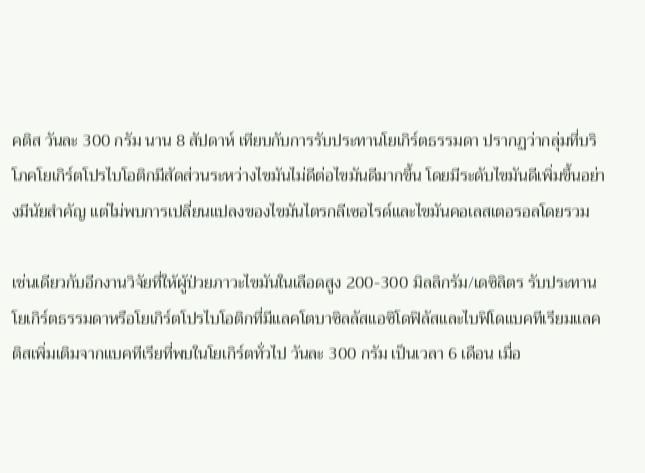คติส วันละ 300 กรัม นาน 8 สัปดาห์ เทียบกับการรับประทานโยเกิร์ตธรรมดา ปรากฏว่ากลุ่มที่บริโภคโยเกิร์ตโปรไบโอติกมีสัดส่วนระหว่างไขมันไม่ดีต่อไขมันดีมากขึ้น โดยมีระดับไขมันดีเพิ่มขึ้นอย่างมีนัยสำคัญ แต่ไม่พบการเปลี่ยนแปลงของไขมันไตรกลีเซอไรด์และไขมันคอเลสเตอรอลโดยรวม

เช่นเดียวกับอีกงานวิจัยที่ให้ผู้ป่วยภาวะไขมันในเลือดสูง 200-300 มิลลิกรัม/เดซิลิตร รับประทานโยเกิร์ตธรรมดาหรือโยเกิร์ตโปรไบโอติกที่มีแลคโตบาซิลลัสแอซิโดฟิลัสและไบฟิโดแบคทีเรียมแลคติสเพิ่มเติมจากแบคทีเรียที่พบในโยเกิร์ตทั่วไป วันละ 300 กรัม เป็นเวลา 6 เดือน เมื่อ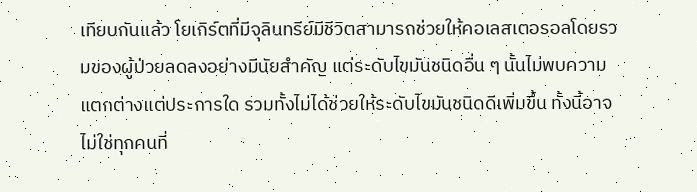เทียบกันแล้ว โยเกิร์ตที่มีจุลินทรีย์มีชีวิตสามารถช่วยให้คอเลสเตอรอลโดยรวมของผู้ป่วยลดลงอย่างมีนัยสำคัญ แต่ระดับไขมันชนิดอื่น ๆ นั้นไม่พบความแตกต่างแต่ประการใด รวมทั้งไม่ได้ช่วยให้ระดับไขมันชนิดดีเพิ่มขึ้น ทั้งนี้อาจไม่ใช่ทุกคนที่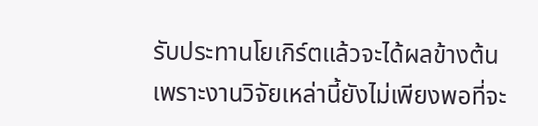รับประทานโยเกิร์ตแล้วจะได้ผลข้างต้น เพราะงานวิจัยเหล่านี้ยังไม่เพียงพอที่จะ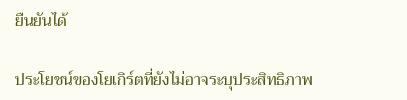ยืนยันได้

ประโยชน์ของโยเกิร์ตที่ยังไม่อาจระบุประสิทธิภาพ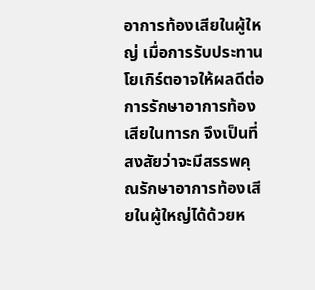อาการท้องเสียในผู้ใหญ่ เมื่อการรับประทานโยเกิร์ตอาจให้ผลดีต่อการรักษาอาการท้องเสียในทารก จึงเป็นที่สงสัยว่าจะมีสรรพคุณรักษาอาการท้องเสียในผู้ใหญ่ได้ด้วยห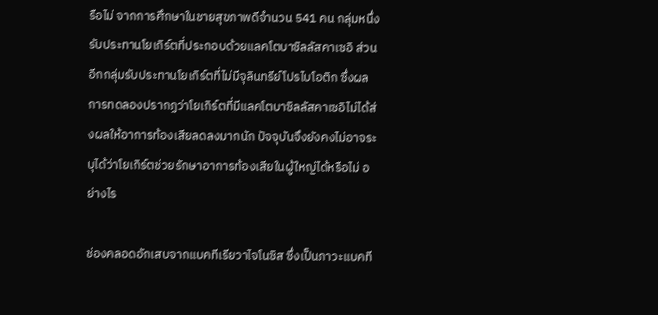รือไม่ จากการศึกษาในชายสุขภาพดีจำนวน 541 คน กลุ่มหนึ่งรับประทานโยเกิร์ตที่ประกอบด้วยแลคโตบาซิลลัสคาเซอิ ส่วนอีกกลุ่มรับประทานโยเกิร์ตที่ไม่มีจุลินทรีย์โปรไบโอติก ซึ่งผลการทดลองปรากฏว่าโยเกิร์ตที่มีแลคโตบาซิลลัสคาเซอิไม่ได้ส่งผลให้อาการท้องเสียลดลงมากนัก ปัจจุบันจึงยังคงไม่อาจระบุได้ว่าโยเกิร์ตช่วยรักษาอาการท้องเสียในผู้ใหญ่ได้หรือไม่ อย่างไร

ช่องคลอดอักเสบจากแบคทีเรียวาไจโนซิส ซึ่งเป็นภาวะแบคที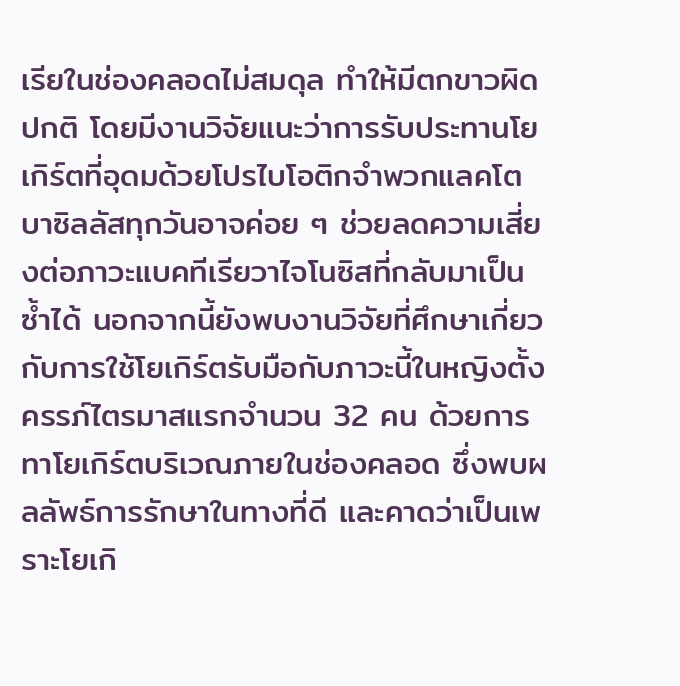เรียในช่องคลอดไม่สมดุล ทำให้มีตกขาวผิดปกติ โดยมีงานวิจัยแนะว่าการรับประทานโยเกิร์ตที่อุดมด้วยโปรไบโอติกจำพวกแลคโตบาซิลลัสทุกวันอาจค่อย ๆ ช่วยลดความเสี่ยงต่อภาวะแบคทีเรียวาไจโนซิสที่กลับมาเป็นซ้ำได้ นอกจากนี้ยังพบงานวิจัยที่ศึกษาเกี่ยวกับการใช้โยเกิร์ตรับมือกับภาวะนี้ในหญิงตั้งครรภ์ไตรมาสแรกจำนวน 32 คน ด้วยการทาโยเกิร์ตบริเวณภายในช่องคลอด ซึ่งพบผลลัพธ์การรักษาในทางที่ดี และคาดว่าเป็นเพราะโยเกิ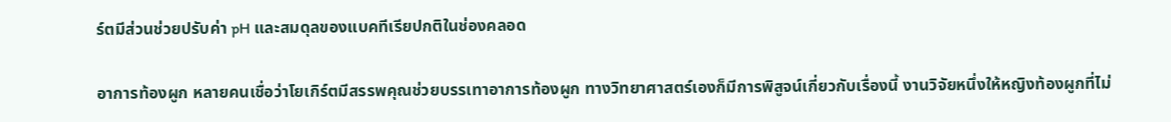ร์ตมีส่วนช่วยปรับค่า pH และสมดุลของแบคทีเรียปกติในช่องคลอด

อาการท้องผูก หลายคนเชื่อว่าโยเกิร์ตมีสรรพคุณช่วยบรรเทาอาการท้องผูก ทางวิทยาศาสตร์เองก็มีการพิสูจน์เกี่ยวกับเรื่องนี้ งานวิจัยหนึ่งให้หญิงท้องผูกที่ไม่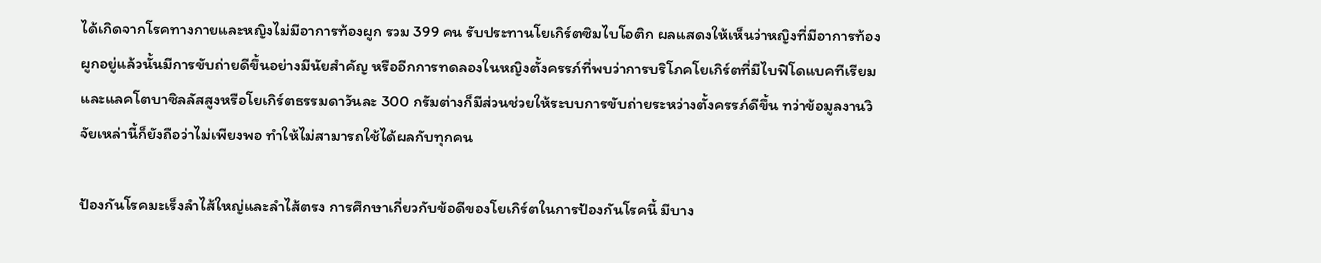ได้เกิดจากโรคทางกายและหญิงไม่มีอาการท้องผูก รวม 399 คน รับประทานโยเกิร์ตซิมไบโอติก ผลแสดงให้เห็นว่าหญิงที่มีอาการท้องผูกอยู่แล้วนั้นมีการขับถ่ายดีขึ้นอย่างมีนัยสำคัญ หรืออีกการทดลองในหญิงตั้งครรภ์ที่พบว่าการบริโภคโยเกิร์ตที่มีไบฟิโดแบคทีเรียมและแลคโตบาซิลลัสสูงหรือโยเกิร์ตธรรมดาวันละ 300 กรัมต่างก็มีส่วนช่วยให้ระบบการขับถ่ายระหว่างตั้งครรภ์ดีขึ้น ทว่าข้อมูลงานวิจัยเหล่านี้ก็ยังถือว่าไม่เพียงพอ ทำให้ไม่สามารถใช้ได้ผลกับทุกคน

ป้องกันโรคมะเร็งลำไส้ใหญ่และลำไส้ตรง การศึกษาเกี่ยวกับข้อดีของโยเกิร์ตในการป้องกันโรคนี้ มีบาง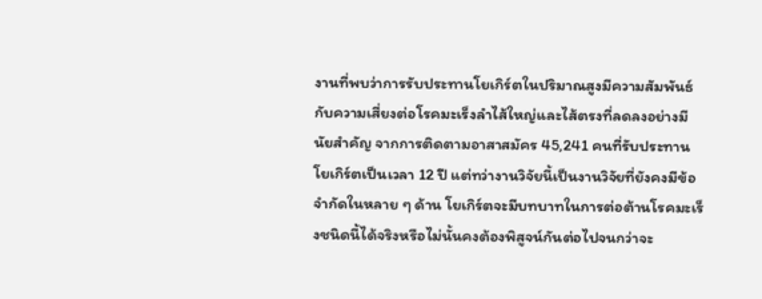งานที่พบว่าการรับประทานโยเกิร์ตในปริมาณสูงมีความสัมพันธ์กับความเสี่ยงต่อโรคมะเร็งลำไส้ใหญ่และไส้ตรงที่ลดลงอย่างมีนัยสำคัญ จากการติดตามอาสาสมัคร 45,241 คนที่รับประทานโยเกิร์ตเป็นเวลา 12 ปี แต่ทว่างานวิจัยนี้เป็นงานวิจัยที่ยังคงมีข้อจำกัดในหลาย ๆ ด้าน โยเกิร์ตจะมีบทบาทในการต่อต้านโรคมะเร็งชนิดนี้ได้จริงหรือไม่นั้นคงต้องพิสูจน์กันต่อไปจนกว่าจะ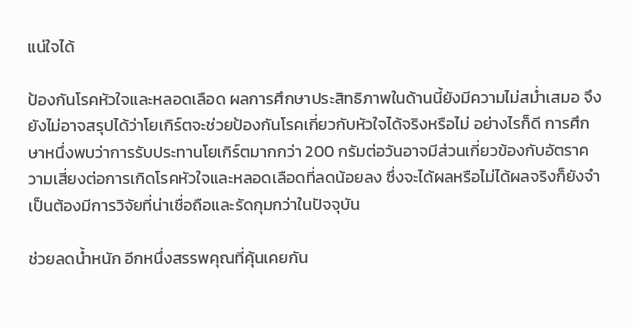แน่ใจได้

ป้องกันโรคหัวใจและหลอดเลือด ผลการศึกษาประสิทธิภาพในด้านนี้ยังมีความไม่สม่ำเสมอ จึงยังไม่อาจสรุปได้ว่าโยเกิร์ตจะช่วยป้องกันโรคเกี่ยวกับหัวใจได้จริงหรือไม่ อย่างไรก็ดี การศึกษาหนึ่งพบว่าการรับประทานโยเกิร์ตมากกว่า 200 กรัมต่อวันอาจมีส่วนเกี่ยวข้องกับอัตราความเสี่ยงต่อการเกิดโรคหัวใจและหลอดเลือดที่ลดน้อยลง ซึ่งจะได้ผลหรือไม่ได้ผลจริงก็ยังจำเป็นต้องมีการวิจัยที่น่าเชื่อถือและรัดกุมกว่าในปัจจุบัน

ช่วยลดน้ำหนัก อีกหนึ่งสรรพคุณที่คุ้นเคยกัน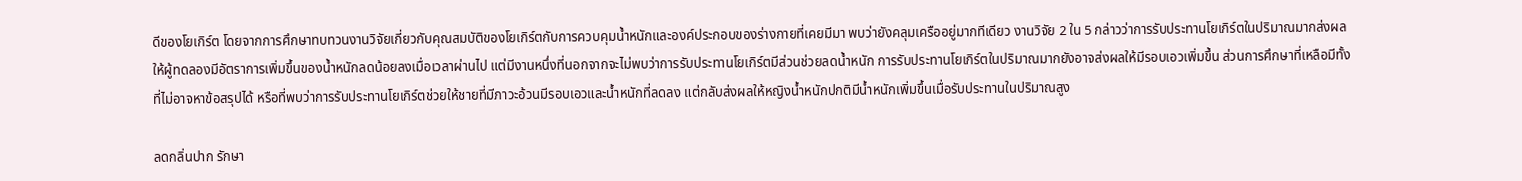ดีของโยเกิร์ต โดยจากการศึกษาทบทวนงานวิจัยเกี่ยวกับคุณสมบัติของโยเกิร์ตกับการควบคุมน้ำหนักและองค์ประกอบของร่างกายที่เคยมีมา พบว่ายังคลุมเครืออยู่มากทีเดียว งานวิจัย 2 ใน 5 กล่าวว่าการรับประทานโยเกิร์ตในปริมาณมากส่งผลให้ผู้ทดลองมีอัตราการเพิ่มขึ้นของน้ำหนักลดน้อยลงเมื่อเวลาผ่านไป แต่มีงานหนึ่งที่นอกจากจะไม่พบว่าการรับประทานโยเกิร์ตมีส่วนช่วยลดน้ำหนัก การรับประทานโยเกิร์ตในปริมาณมากยังอาจส่งผลให้มีรอบเอวเพิ่มขึ้น ส่วนการศึกษาที่เหลือมีทั้งที่ไม่อาจหาข้อสรุปได้ หรือที่พบว่าการรับประทานโยเกิร์ตช่วยให้ชายที่มีภาวะอ้วนมีรอบเอวและน้ำหนักที่ลดลง แต่กลับส่งผลให้หญิงน้ำหนักปกติมีน้ำหนักเพิ่มขึ้นเมื่อรับประทานในปริมาณสูง

ลดกลิ่นปาก รักษา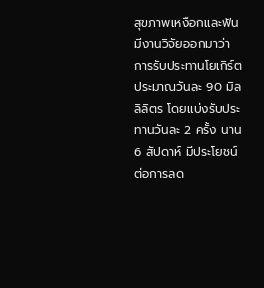สุขภาพเหงือกและฟัน มีงานวิจัยออกมาว่าการรับประทานโยเกิร์ตประมาณวันละ 90 มิลลิลิตร โดยแบ่งรับประทานวันละ 2 ครั้ง นาน 6 สัปดาห์ มีประโยชน์ต่อการลด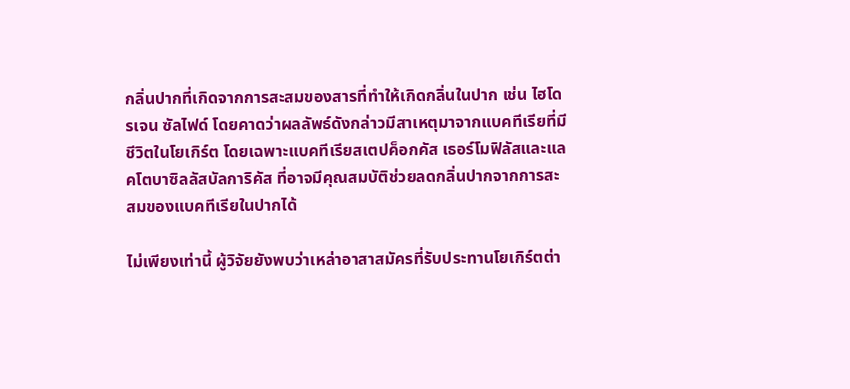กลิ่นปากที่เกิดจากการสะสมของสารที่ทำให้เกิดกลิ่นในปาก เช่น ไฮโดรเจน ซัลไฟด์ โดยคาดว่าผลลัพธ์ดังกล่าวมีสาเหตุมาจากแบคทีเรียที่มีชีวิตในโยเกิร์ต โดยเฉพาะแบคทีเรียสเตปค็อกคัส เธอร์โมฟิลัสและแลคโตบาซิลลัสบัลการิคัส ที่อาจมีคุณสมบัติช่วยลดกลิ่นปากจากการสะสมของแบคทีเรียในปากได้

ไม่เพียงเท่านี้ ผู้วิจัยยังพบว่าเหล่าอาสาสมัครที่รับประทานโยเกิร์ตต่า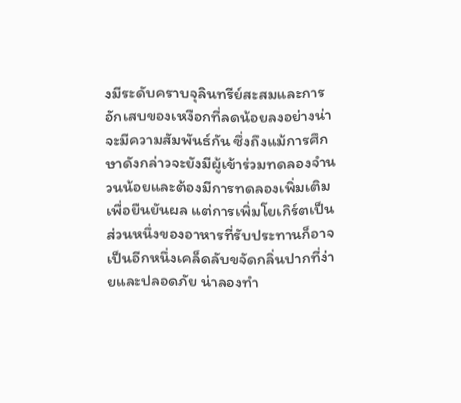งมีระดับคราบจุลินทรีย์สะสมและการอักเสบของเหงือกที่ลดน้อยลงอย่างน่าจะมีความสัมพันธ์กัน ซึ่งถึงแม้การศึกษาดังกล่าวจะยังมีผู้เข้าร่วมทดลองจำนวนน้อยและต้องมีการทดลองเพิ่มเติมเพื่อยืนยันผล แต่การเพิ่มโยเกิร์ตเป็นส่วนหนึ่งของอาหารที่รับประทานก็อาจเป็นอีกหนึ่งเคล็ดลับขจัดกลิ่นปากที่ง่ายและปลอดภัย น่าลองทำ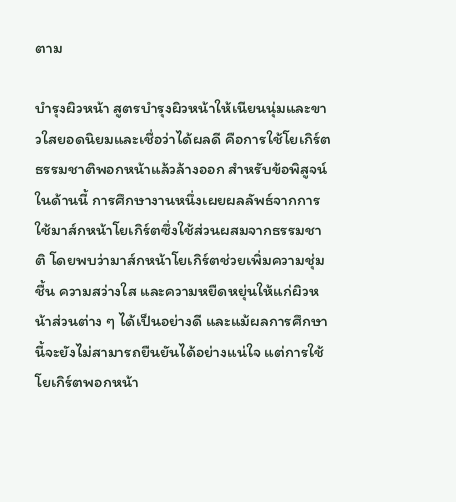ตาม

บำรุงผิวหน้า สูตรบำรุงผิวหน้าให้เนียนนุ่มและขาวใสยอดนิยมและเชื่อว่าได้ผลดี คือการใช้โยเกิร์ตธรรมชาติพอกหน้าแล้วล้างออก สำหรับข้อพิสูจน์ในด้านนี้ การศึกษางานหนึ่งเผยผลลัพธ์จากการใช้มาส์กหน้าโยเกิร์ตซึ่งใช้ส่วนผสมจากธรรมชาติ โดยพบว่ามาส์กหน้าโยเกิร์ตช่วยเพิ่มความชุ่มชื้น ความสว่างใส และความหยืดหยุ่นให้แก่ผิวหน้าส่วนต่าง ๆ ได้เป็นอย่างดี และแม้ผลการศึกษานี้จะยังไม่สามารถยืนยันได้อย่างแน่ใจ แต่การใช้โยเกิร์ตพอกหน้า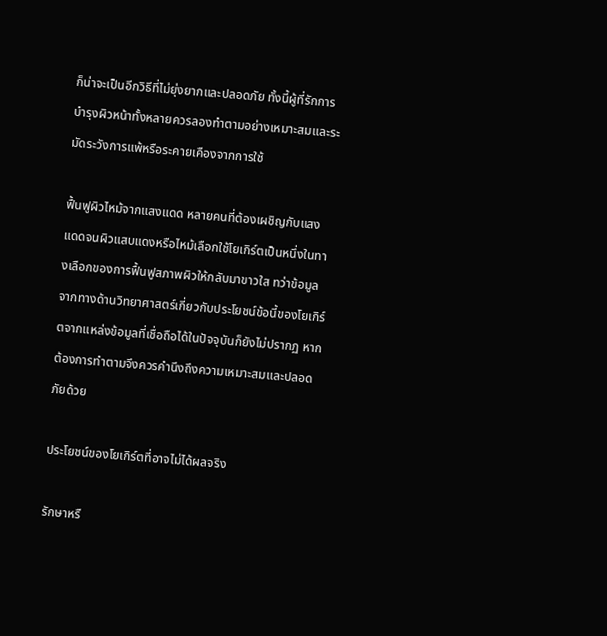ก็น่าจะเป็นอีกวิธีที่ไม่ยุ่งยากและปลอดภัย ทั้งนี้ผู้ที่รักการบำรุงผิวหน้าทั้งหลายควรลองทำตามอย่างเหมาะสมและระมัดระวังการแพ้หรือระคายเคืองจากการใช้

ฟื้นฟูผิวไหม้จากแสงแดด หลายคนที่ต้องเผชิญกับแสงแดดจนผิวแสบแดงหรือไหม้เลือกใช้โยเกิร์ตเป็นหนึ่งในทางเลือกของการฟื้นฟูสภาพผิวให้กลับมาขาวใส ทว่าข้อมูลจากทางด้านวิทยาศาสตร์เกี่ยวกับประโยชน์ข้อนี้ของโยเกิร์ตจากแหล่งข้อมูลที่เชื่อถือได้ในปัจจุบันก็ยังไม่ปรากฏ หากต้องการทำตามจึงควรคำนึงถึงความเหมาะสมและปลอดภัยด้วย

ประโยชน์ของโยเกิร์ตที่อาจไม่ได้ผลจริง

รักษาหรื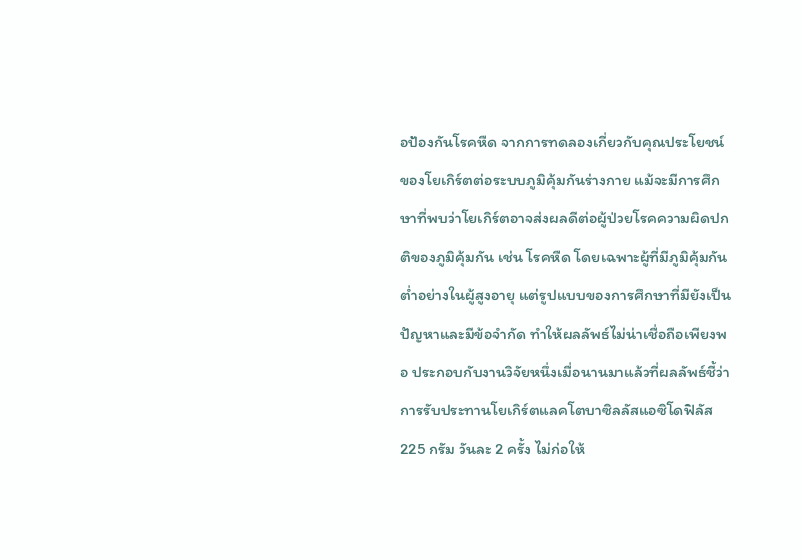อป้องกันโรคหืด จากการทดลองเกี่ยวกับคุณประโยชน์ของโยเกิร์ตต่อระบบภูมิคุ้มกันร่างกาย แม้จะมีการศึกษาที่พบว่าโยเกิร์ตอาจส่งผลดีต่อผู้ป่วยโรคความผิดปกติของภูมิคุ้มกัน เช่น โรคหืด โดยเฉพาะผู้ที่มีภูมิคุ้มกันต่ำอย่างในผู้สูงอายุ แต่รูปแบบของการศึกษาที่มียังเป็นปัญหาและมีข้อจำกัด ทำให้ผลลัพธ์ไม่น่าเชื่อถือเพียงพอ ประกอบกับงานวิจัยหนึ่งเมื่อนานมาแล้วที่ผลลัพธ์ชี้ว่าการรับประทานโยเกิร์ตแลคโตบาซิลลัสแอซิโดฟิลัส 225 กรัม วันละ 2 ครั้ง ไม่ก่อให้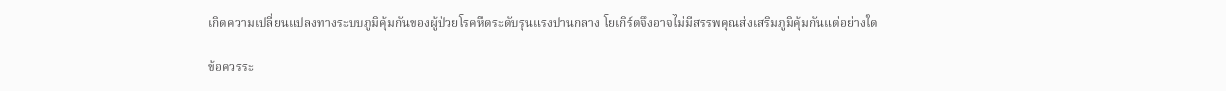เกิดความเปลี่ยนแปลงทางระบบภูมิคุ้มกันของผู้ป่วยโรคหืดระดับรุนแรงปานกลาง โยเกิร์ตจึงอาจไม่มีสรรพคุณส่งเสริมภูมิคุ้มกันแต่อย่างใด

ข้อควรระ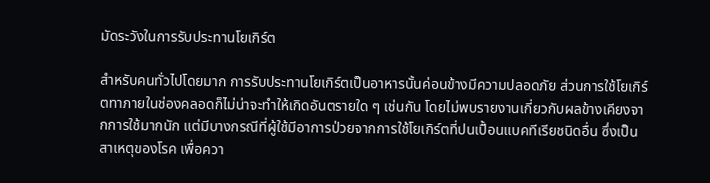มัดระวังในการรับประทานโยเกิร์ต

สำหรับคนทั่วไปโดยมาก การรับประทานโยเกิร์ตเป็นอาหารนั้นค่อนข้างมีความปลอดภัย ส่วนการใช้โยเกิร์ตทาภายในช่องคลอดก็ไม่น่าจะทำให้เกิดอันตรายใด ๆ เช่นกัน โดยไม่พบรายงานเกี่ยวกับผลข้างเคียงจากการใช้มากนัก แต่มีบางกรณีที่ผู้ใช้มีอาการป่วยจากการใช้โยเกิร์ตที่ปนเปื้อนแบคทีเรียชนิดอื่น ซึ่งเป็นสาเหตุของโรค เพื่อควา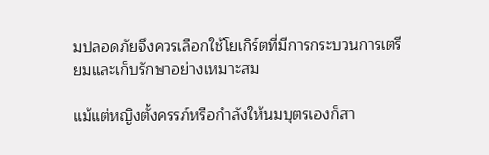มปลอดภัยจึงควรเลือกใช้โยเกิร์ตที่มีการกระบวนการเตรียมและเก็บรักษาอย่างเหมาะสม

แม้แต่หญิงตั้งครรภ์หรือกำลังให้นมบุตรเองก็สา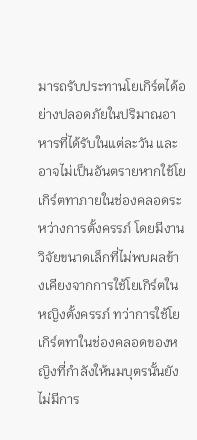มารถรับประทานโยเกิร์ตได้อย่างปลอดภัยในปริมาณอาหารที่ได้รับในแต่ละวัน และอาจไม่เป็นอันตรายหากใช้โยเกิร์ตทาภายในช่องคลอดระหว่างการตั้งครรภ์ โดยมีงานวิจัยขนาดเล็กที่ไม่พบผลข้างเคียงจากการใช้โยเกิร์ตในหญิงตั้งครรภ์ ทว่าการใช้โยเกิร์ตทาในช่องคลอดของหญิงที่กำลังให้นมบุตรนั้นยังไม่มีการ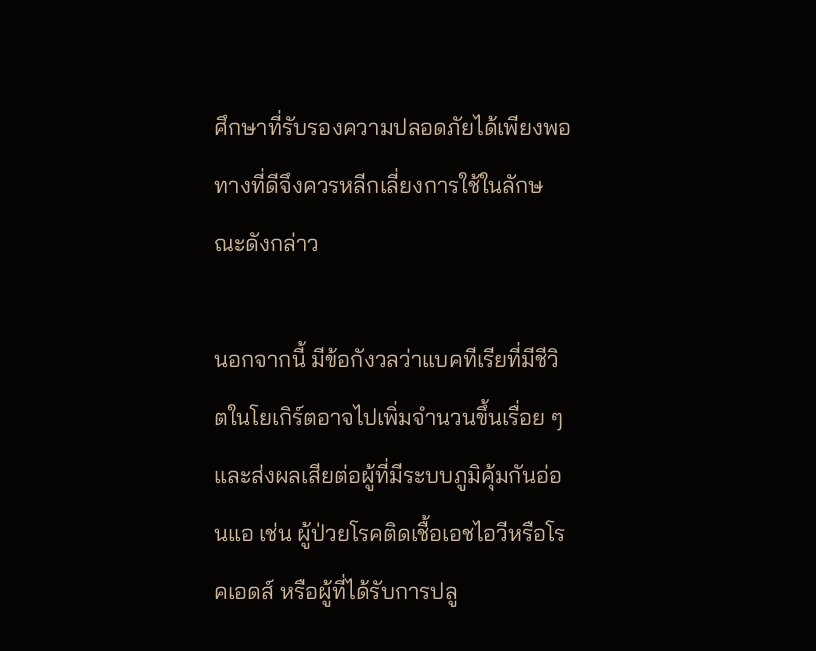ศึกษาที่รับรองความปลอดภัยได้เพียงพอ ทางที่ดีจึงควรหลีกเลี่ยงการใช้ในลักษณะดังกล่าว

นอกจากนี้ มีข้อกังวลว่าแบคทีเรียที่มีชีวิตในโยเกิร์ตอาจไปเพิ่มจำนวนขึ้นเรื่อย ๆ และส่งผลเสียต่อผู้ที่มีระบบภูมิคุ้มกันอ่อนแอ เช่น ผู้ป่วยโรคติดเชื้อเอชไอวีหรือโรคเอดส์ หรือผู้ที่ได้รับการปลู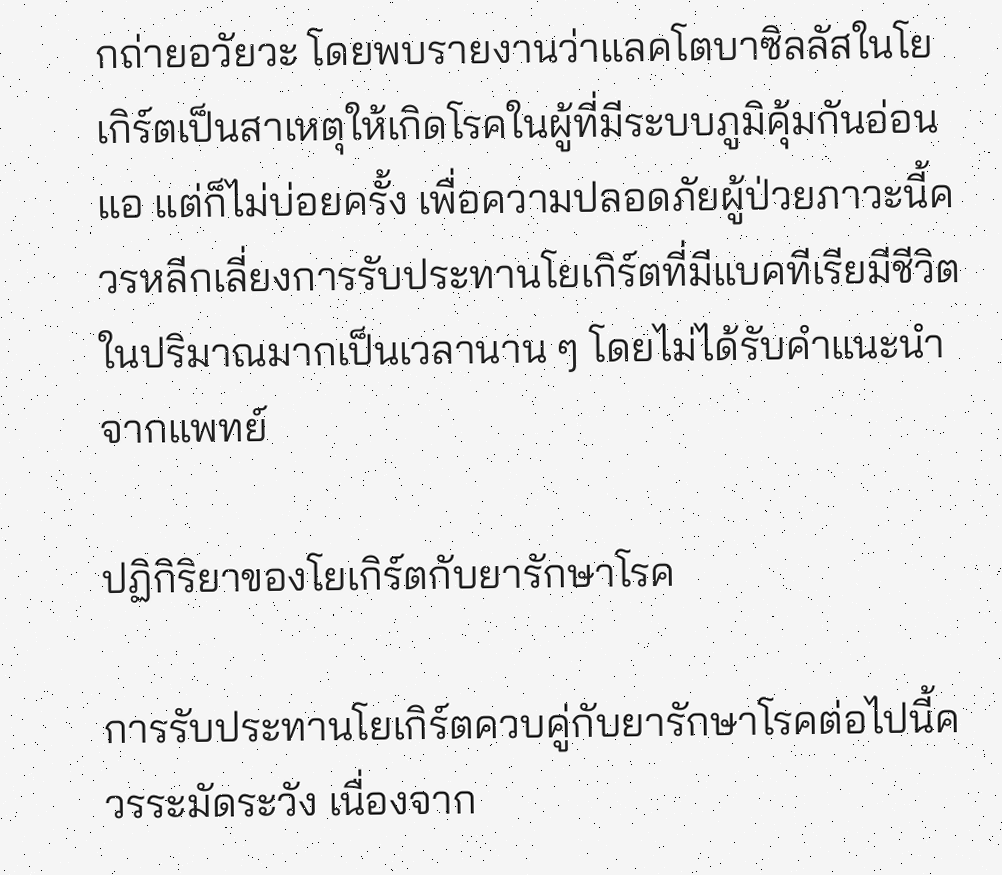กถ่ายอวัยวะ โดยพบรายงานว่าแลคโตบาซิลลัสในโยเกิร์ตเป็นสาเหตุให้เกิดโรคในผู้ที่มีระบบภูมิคุ้มกันอ่อนแอ แต่ก็ไม่บ่อยครั้ง เพื่อความปลอดภัยผู้ป่วยภาวะนี้ควรหลีกเลี่ยงการรับประทานโยเกิร์ตที่มีแบคทีเรียมีชีวิตในปริมาณมากเป็นเวลานาน ๆ โดยไม่ได้รับคำแนะนำจากแพทย์

ปฏิกิริยาของโยเกิร์ตกับยารักษาโรค

การรับประทานโยเกิร์ตควบคู่กับยารักษาโรคต่อไปนี้ควรระมัดระวัง เนื่องจาก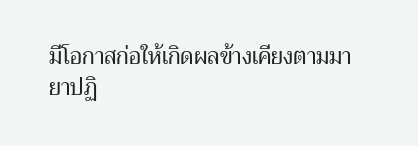มีโอกาสก่อให้เกิดผลข้างเคียงตามมา
ยาปฏิ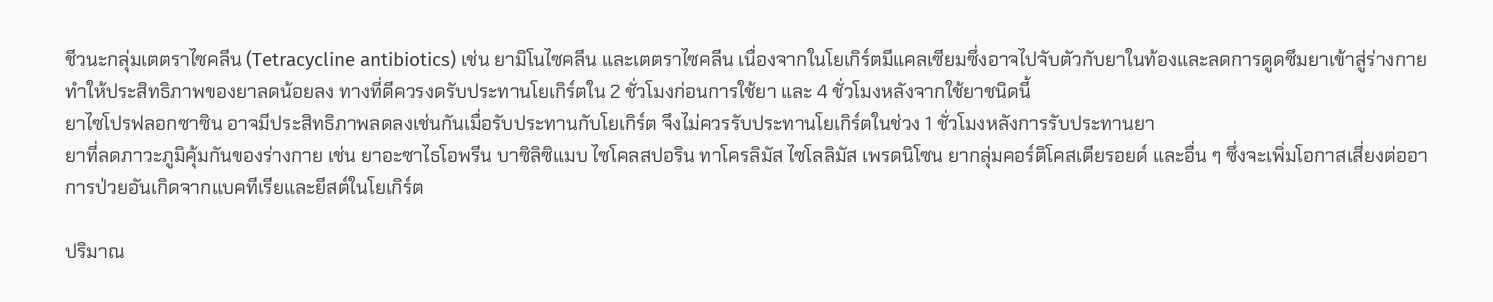ชีวนะกลุ่มเตตราไซคลีน (Tetracycline antibiotics) เช่น ยามิโนไซคลีน และเตตราไซคลีน เนื่องจากในโยเกิร์ตมีแคลเซียมซึ่งอาจไปจับตัวกับยาในท้องและลดการดูดซึมยาเข้าสู่ร่างกาย ทำให้ประสิทธิภาพของยาลดน้อยลง ทางที่ดีควรงดรับประทานโยเกิร์ตใน 2 ชั่วโมงก่อนการใช้ยา และ 4 ชั่วโมงหลังจากใช้ยาชนิดนี้
ยาไซโปรฟลอกซาซิน อาจมีประสิทธิภาพลดลงเช่นกันเมื่อรับประทานกับโยเกิร์ต จึงไม่ควรรับประทานโยเกิร์ตในช่วง 1 ชั่วโมงหลังการรับประทานยา
ยาที่ลดภาวะภูมิคุ้มกันของร่างกาย เช่น ยาอะซาไธโอพรีน บาซิลิซิแมบ ไซโคลสปอริน ทาโครลิมัส ไซโลลิมัส เพรดนิโซน ยากลุ่มคอร์ติโคสเตียรอยด์ และอื่น ๆ ซึ่งจะเพิ่มโอกาสเสี่ยงต่ออาการป่วยอันเกิดจากแบคทีเรียและยีสต์ในโยเกิร์ต

ปริมาณ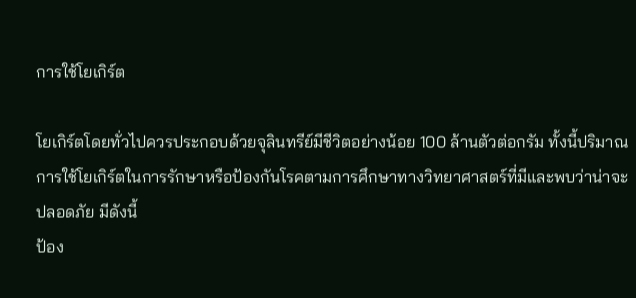การใช้โยเกิร์ต

โยเกิร์ตโดยทั่วไปควรประกอบด้วยจุลินทรีย์มีชีวิตอย่างน้อย 100 ล้านตัวต่อกรัม ทั้งนี้ปริมาณการใช้โยเกิร์ตในการรักษาหรือป้องกันโรคตามการศึกษาทางวิทยาศาสตร์ที่มีและพบว่าน่าจะปลอดภัย มีดังนี้
ป้อง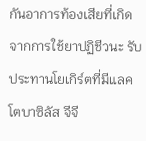กันอาการท้องเสียที่เกิดจากการใช้ยาปฏิชีวนะ รับประทานโยเกิร์ตที่มีแลคโตบาซิลัส จีจี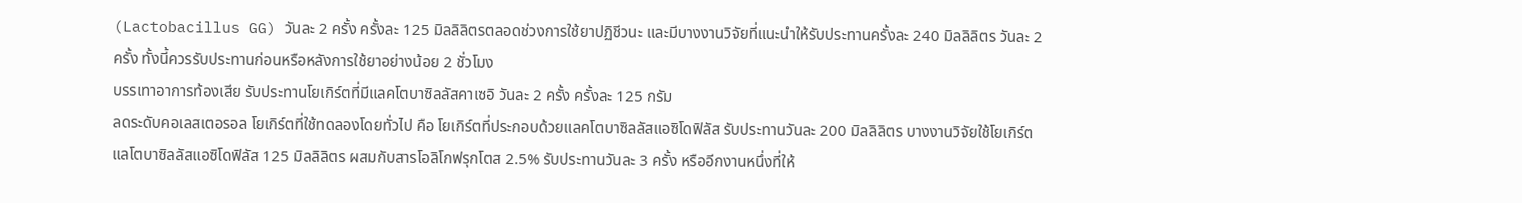(Lactobacillus GG) วันละ 2 ครั้ง ครั้งละ 125 มิลลิลิตรตลอดช่วงการใช้ยาปฏิชีวนะ และมีบางงานวิจัยที่แนะนำให้รับประทานครั้งละ 240 มิลลิลิตร วันละ 2 ครั้ง ทั้งนี้ควรรับประทานก่อนหรือหลังการใช้ยาอย่างน้อย 2 ชั่วโมง
บรรเทาอาการท้องเสีย รับประทานโยเกิร์ตที่มีแลคโตบาซิลลัสคาเซอิ วันละ 2 ครั้ง ครั้งละ 125 กรัม
ลดระดับคอเลสเตอรอล โยเกิร์ตที่ใช้ทดลองโดยทั่วไป คือ โยเกิร์ตที่ประกอบด้วยแลคโตบาซิลลัสแอซิโดฟิลัส รับประทานวันละ 200 มิลลิลิตร บางงานวิจัยใช้โยเกิร์ตแลโตบาซิลลัสแอซิโดฟิลัส 125 มิลลิลิตร ผสมกับสารโอลิโกฟรุกโตส 2.5% รับประทานวันละ 3 ครั้ง หรืออีกงานหนึ่งที่ให้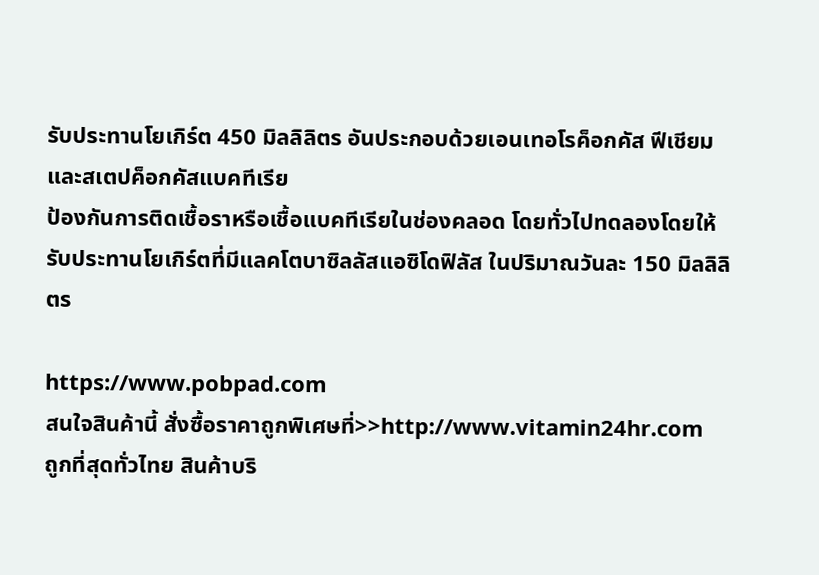รับประทานโยเกิร์ต 450 มิลลิลิตร อันประกอบด้วยเอนเทอโรค็อกคัส ฟีเชียม และสเตปค็อกคัสแบคทีเรีย
ป้องกันการติดเชื้อราหรือเชื้อแบคทีเรียในช่องคลอด โดยทั่วไปทดลองโดยให้รับประทานโยเกิร์ตที่มีแลคโตบาซิลลัสแอซิโดฟิลัส ในปริมาณวันละ 150 มิลลิลิตร

https://www.pobpad.com
สนใจสินค้านี้ สั่งซื้อราคาถูกพิเศษที่>>http://www.vitamin24hr.com
ถูกที่สุดทั่วไทย สินค้าบริ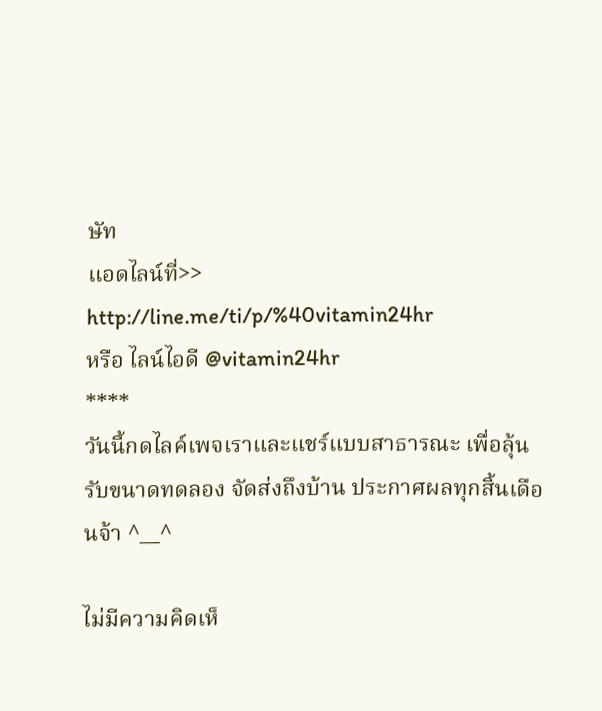ษัท
แอดไลน์ที่>> http://line.me/ti/p/%40vitamin24hr
หรือ ไลน์ไอดี @vitamin24hr
****
วันนี้กดไลค์เพจเราและแชร์แบบสาธารณะ เพื่อลุ้นรับขนาดทดลอง จัดส่งถึงบ้าน ประกาศผลทุกสิ้นเดือนจ้า ^__^

ไม่มีความคิดเห็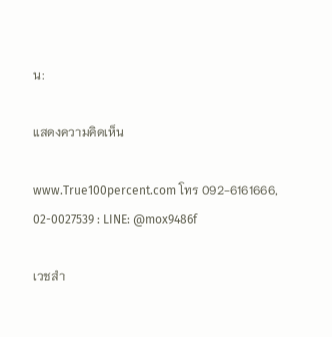น:

แสดงความคิดเห็น

www.True100percent.com โทร 092-6161666, 02-0027539 : LINE: @mox9486f

เวชสำ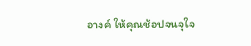อางค์ ให้คุณช้อปจนจุใจ